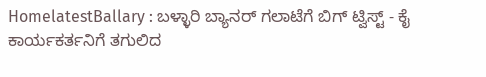HomelatestBallary : ಬಳ್ಳಾರಿ ಬ್ಯಾನರ್ ಗಲಾಟೆಗೆ ಬಿಗ್ ಟ್ವಿಸ್ಟ್ - ಕೈ ಕಾರ್ಯಕರ್ತನಿಗೆ ತಗುಲಿದ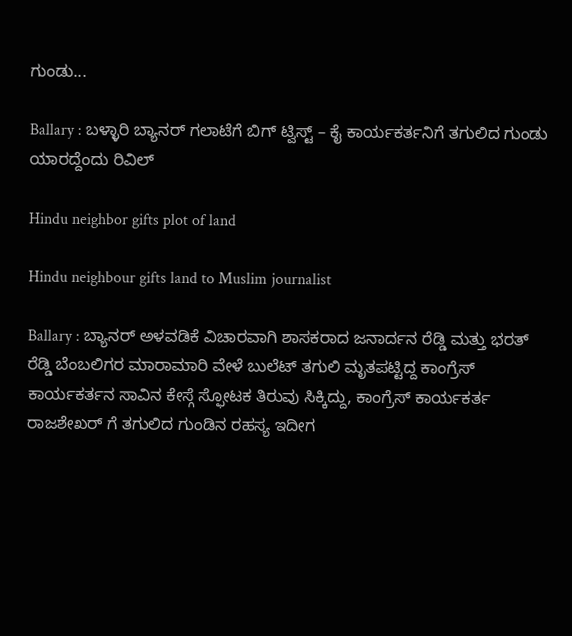ಗುಂಡು...

Ballary : ಬಳ್ಳಾರಿ ಬ್ಯಾನರ್ ಗಲಾಟೆಗೆ ಬಿಗ್ ಟ್ವಿಸ್ಟ್ – ಕೈ ಕಾರ್ಯಕರ್ತನಿಗೆ ತಗುಲಿದ ಗುಂಡು ಯಾರದ್ದೆಂದು ರಿವಿಲ್

Hindu neighbor gifts plot of land

Hindu neighbour gifts land to Muslim journalist

Ballary : ಬ್ಯಾನರ್ ಅಳವಡಿಕೆ ವಿಚಾರವಾಗಿ ಶಾಸಕರಾದ ಜನಾರ್ದನ ರೆಡ್ಡಿ ಮತ್ತು ಭರತ್ ರೆಡ್ಡಿ ಬೆಂಬಲಿಗರ ಮಾರಾಮಾರಿ ವೇಳೆ ಬುಲೆಟ್ ತಗುಲಿ ಮೃತಪಟ್ಟಿದ್ದ ಕಾಂಗ್ರೆಸ್ ಕಾರ್ಯಕರ್ತನ ಸಾವಿನ ಕೇಸ್ಗೆ ಸ್ಫೋಟಕ ತಿರುವು ಸಿಕ್ಕಿದ್ದು, ಕಾಂಗ್ರೆಸ್ ಕಾರ್ಯಕರ್ತ ರಾಜಶೇಖರ್ ಗೆ ತಗುಲಿದ ಗುಂಡಿನ ರಹಸ್ಯ ಇದೀಗ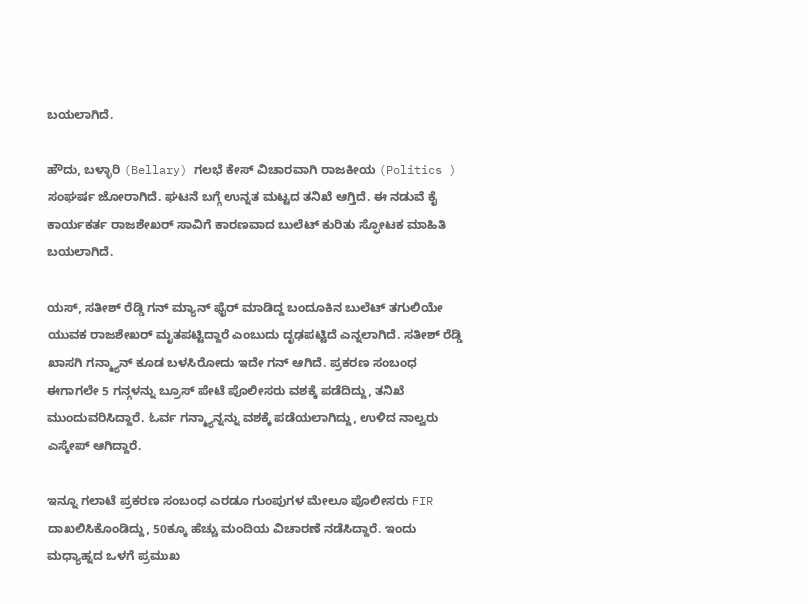ಬಯಲಾಗಿದೆ.

ಹೌದು, ಬಳ್ಳಾರಿ (Bellary) ಗಲಭೆ ಕೇಸ್ ವಿಚಾರವಾಗಿ ರಾಜಕೀಯ (Politics ) ಸಂಘರ್ಷ ಜೋರಾಗಿದೆ. ಘಟನೆ ಬಗ್ಗೆ ಉನ್ನತ ಮಟ್ಟದ ತನಿಖೆ ಆಗ್ತಿದೆ. ಈ ನಡುವೆ ಕೈ ಕಾರ್ಯಕರ್ತ ರಾಜಶೇಖರ್ ಸಾವಿಗೆ ಕಾರಣವಾದ ಬುಲೆಟ್ ಕುರಿತು ಸ್ಫೋಟಕ ಮಾಹಿತಿ ಬಯಲಾಗಿದೆ.

ಯಸ್, ಸತೀಶ್ ರೆಡ್ಡಿ ಗನ್ ಮ್ಯಾನ್ ಫೈರ್ ಮಾಡಿದ್ದ ಬಂದೂಕಿನ ಬುಲೆಟ್ ತಗುಲಿಯೇ ಯುವಕ ರಾಜಶೇಖರ್ ಮೃತಪಟ್ಟಿದ್ದಾರೆ ಎಂಬುದು ದೃಢಪಟ್ಟಿದೆ ಎನ್ನಲಾಗಿದೆ. ಸತೀಶ್ ರೆಡ್ಡಿ ಖಾಸಗಿ ಗನ್ಮ್ಯಾನ್ ಕೂಡ ಬಳಸಿರೋದು ಇದೇ ಗನ್ ಆಗಿದೆ. ಪ್ರಕರಣ ಸಂಬಂಧ ಈಗಾಗಲೇ 5 ಗನ್ಗಳನ್ನು ಬ್ರೂಸ್ ಪೇಟೆ ಪೊಲೀಸರು ವಶಕ್ಕೆ ಪಡೆದಿದ್ದು, ತನಿಖೆ ಮುಂದುವರಿಸಿದ್ದಾರೆ. ಓರ್ವ ಗನ್ಮ್ಯಾನ್ನನ್ನು ವಶಕ್ಕೆ ಪಡೆಯಲಾಗಿದ್ದು, ಉಳಿದ ನಾಲ್ವರು ಎಸ್ಕೇಪ್ ಆಗಿದ್ದಾರೆ.

ಇನ್ನೂ ಗಲಾಟೆ ಪ್ರಕರಣ ಸಂಬಂಧ ಎರಡೂ ಗುಂಪುಗಳ ಮೇಲೂ ಪೊಲೀಸರು FIR ದಾಖಲಿಸಿಕೊಂಡಿದ್ದು, 50ಕ್ಕೂ ಹೆಚ್ಚು ಮಂದಿಯ ವಿಚಾರಣೆ ನಡೆಸಿದ್ದಾರೆ. ಇಂದು ಮಧ್ಯಾಹ್ನದ ಒಳಗೆ ಪ್ರಮುಖ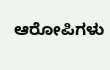ಆರೋಪಿಗಳು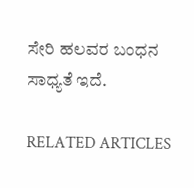ಸೇರಿ ಹಲವರ ಬಂಧನ ಸಾಧ್ಯತೆ ಇದೆ.

RELATED ARTICLES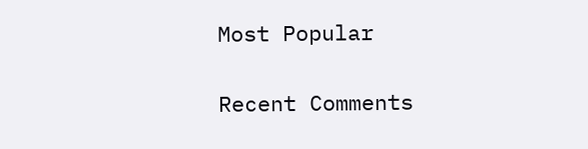Most Popular

Recent Comments